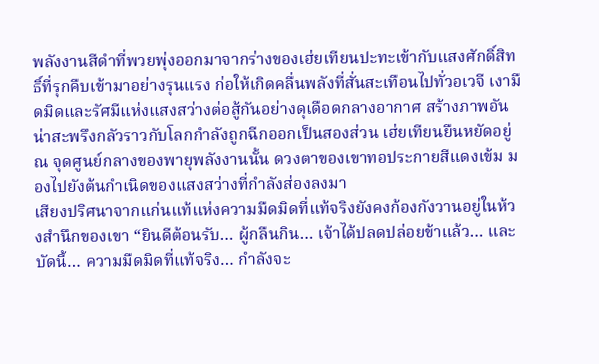พลังงานสีดำที่พวยพุ่งออกมาจากร่างของเฮ่ยเทียนปะทะเข้ากับแสงศักดิ์สิทธิ์ที่รุกคืบเข้ามาอย่างรุนแรง ก่อให้เกิดคลื่นพลังที่สั่นสะเทือนไปทั่วอเวจี เงามืดมิดและรัศมีแห่งแสงสว่างต่อสู้กันอย่างดุเดือดกลางอากาศ สร้างภาพอันน่าสะพรึงกลัวราวกับโลกกำลังถูกฉีกออกเป็นสองส่วน เฮ่ยเทียนยืนหยัดอยู่ ณ จุดศูนย์กลางของพายุพลังงานนั้น ดวงตาของเขาทอประกายสีแดงเข้ม มองไปยังต้นกำเนิดของแสงสว่างที่กำลังส่องลงมา
เสียงปริศนาจากแก่นแท้แห่งความมืดมิดที่แท้จริงยังคงก้องกังวานอยู่ในห้วงสำนึกของเขา “ยินดีต้อนรับ… ผู้กลืนกิน… เจ้าได้ปลดปล่อยข้าแล้ว… และบัดนี้… ความมืดมิดที่แท้จริง… กำลังจะ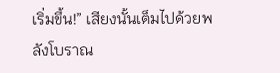เริ่มขึ้น!” เสียงนั้นเต็มไปด้วยพลังโบราณ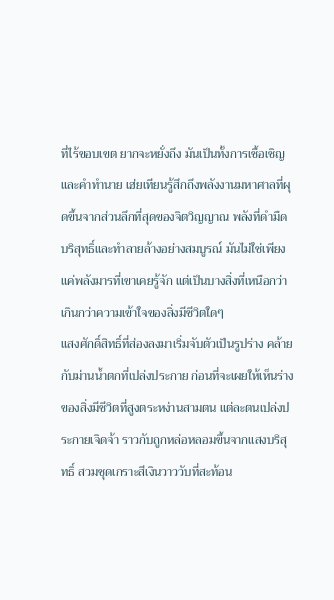ที่ไร้ขอบเขต ยากจะหยั่งถึง มันเป็นทั้งการเชื้อเชิญและคำทำนาย เฮ่ยเทียนรู้สึกถึงพลังงานมหาศาลที่ผุดขึ้นจากส่วนลึกที่สุดของจิตวิญญาณ พลังที่ดำมืดบริสุทธิ์และทำลายล้างอย่างสมบูรณ์ มันไม่ใช่เพียงแค่พลังมารที่เขาเคยรู้จัก แต่เป็นบางสิ่งที่เหนือกว่า เกินกว่าความเข้าใจของสิ่งมีชีวิตใดๆ
แสงศักดิ์สิทธิ์ที่ส่องลงมาเริ่มจับตัวเป็นรูปร่าง คล้ายกับม่านน้ำตกที่เปล่งประกาย ก่อนที่จะเผยให้เห็นร่างของสิ่งมีชีวิตที่สูงตระหง่านสามตน แต่ละตนเปล่งประกายเจิดจ้า ราวกับถูกหล่อหลอมขึ้นจากแสงบริสุทธิ์ สวมชุดเกราะสีเงินวาววับที่สะท้อน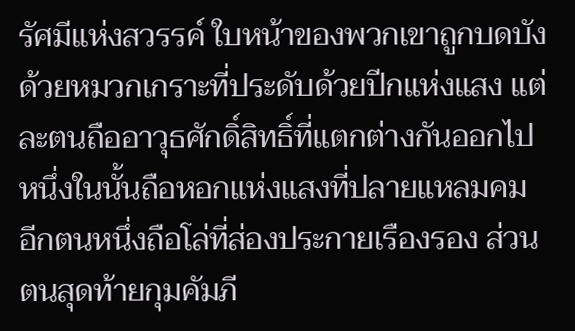รัศมีแห่งสวรรค์ ใบหน้าของพวกเขาถูกบดบังด้วยหมวกเกราะที่ประดับด้วยปีกแห่งแสง แต่ละตนถืออาวุธศักดิ์สิทธิ์ที่แตกต่างกันออกไป หนึ่งในนั้นถือหอกแห่งแสงที่ปลายแหลมคม อีกตนหนึ่งถือโล่ที่ส่องประกายเรืองรอง ส่วนตนสุดท้ายกุมคัมภี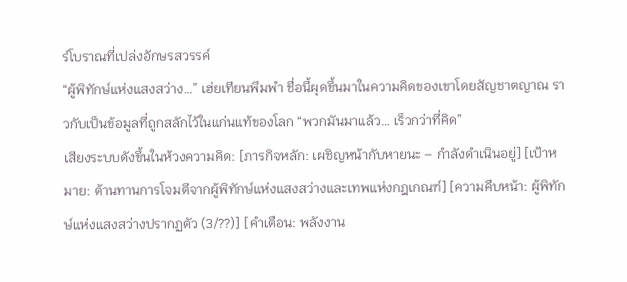ร์โบราณที่เปล่งอักษรสวรรค์
“ผู้พิทักษ์แห่งแสงสว่าง…” เฮ่ยเทียนพึมพำ ชื่อนี้ผุดขึ้นมาในความคิดของเขาโดยสัญชาตญาณ ราวกับเป็นข้อมูลที่ถูกสลักไว้ในแก่นแท้ของโลก “พวกมันมาแล้ว… เร็วกว่าที่คิด”
เสียงระบบดังขึ้นในห้วงความคิด: [ภารกิจหลัก: เผชิญหน้ากับหายนะ – กำลังดำเนินอยู่] [เป้าหมาย: ต้านทานการโจมตีจากผู้พิทักษ์แห่งแสงสว่างและเทพแห่งกฎเกณฑ์] [ความคืบหน้า: ผู้พิทักษ์แห่งแสงสว่างปรากฏตัว (3/??)] [คำเตือน: พลังงาน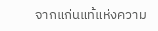จากแก่นแท้แห่งความ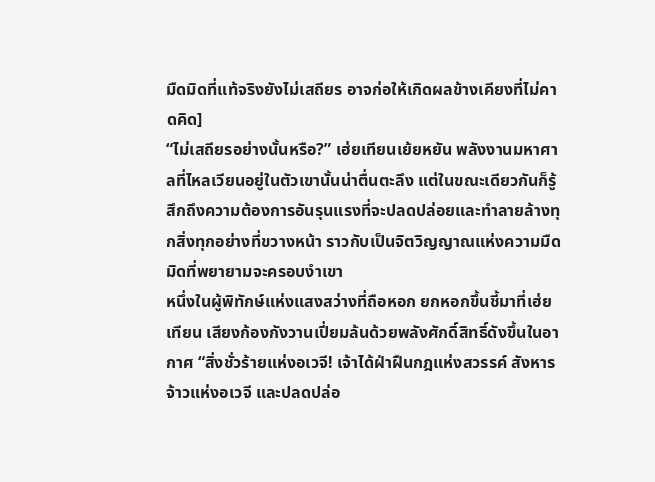มืดมิดที่แท้จริงยังไม่เสถียร อาจก่อให้เกิดผลข้างเคียงที่ไม่คาดคิด]
“ไม่เสถียรอย่างนั้นหรือ?” เฮ่ยเทียนเย้ยหยัน พลังงานมหาศาลที่ไหลเวียนอยู่ในตัวเขานั้นน่าตื่นตะลึง แต่ในขณะเดียวกันก็รู้สึกถึงความต้องการอันรุนแรงที่จะปลดปล่อยและทำลายล้างทุกสิ่งทุกอย่างที่ขวางหน้า ราวกับเป็นจิตวิญญาณแห่งความมืดมิดที่พยายามจะครอบงำเขา
หนึ่งในผู้พิทักษ์แห่งแสงสว่างที่ถือหอก ยกหอกขึ้นชี้มาที่เฮ่ยเทียน เสียงก้องกังวานเปี่ยมล้นด้วยพลังศักดิ์สิทธิ์ดังขึ้นในอากาศ “สิ่งชั่วร้ายแห่งอเวจี! เจ้าได้ฝ่าฝืนกฎแห่งสวรรค์ สังหารจ้าวแห่งอเวจี และปลดปล่อ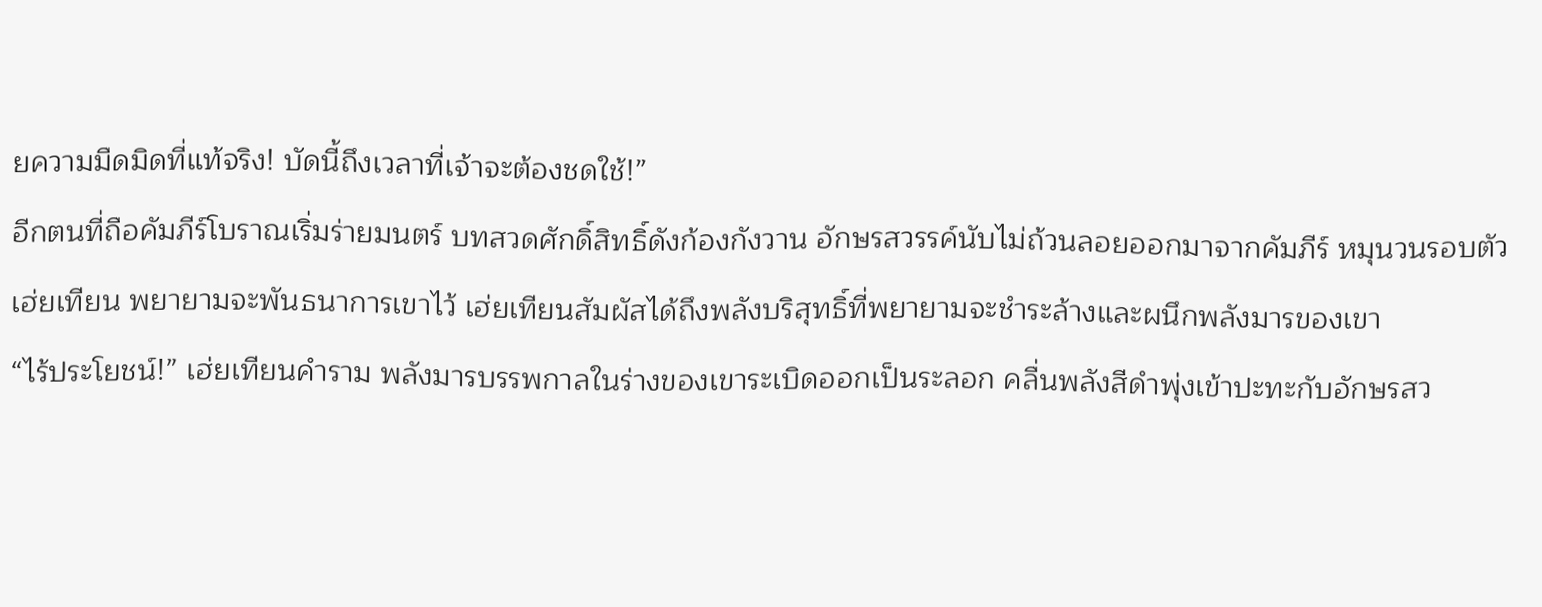ยความมืดมิดที่แท้จริง! บัดนี้ถึงเวลาที่เจ้าจะต้องชดใช้!”
อีกตนที่ถือคัมภีร์โบราณเริ่มร่ายมนตร์ บทสวดศักดิ์สิทธิ์ดังก้องกังวาน อักษรสวรรค์นับไม่ถ้วนลอยออกมาจากคัมภีร์ หมุนวนรอบตัวเฮ่ยเทียน พยายามจะพันธนาการเขาไว้ เฮ่ยเทียนสัมผัสได้ถึงพลังบริสุทธิ์ที่พยายามจะชำระล้างและผนึกพลังมารของเขา
“ไร้ประโยชน์!” เฮ่ยเทียนคำราม พลังมารบรรพกาลในร่างของเขาระเบิดออกเป็นระลอก คลื่นพลังสีดำพุ่งเข้าปะทะกับอักษรสว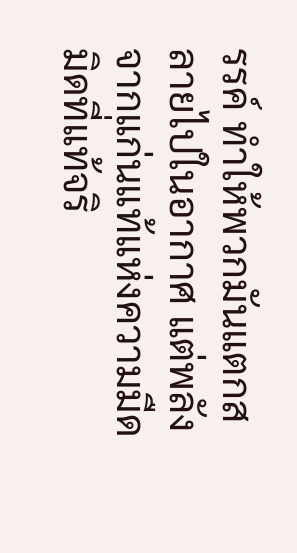รรค์ ทำให้พวกมันแตกสลายไปในอากาศ แต่พลังจากแก่นแท้แห่งความมืดมิดที่แท้จริ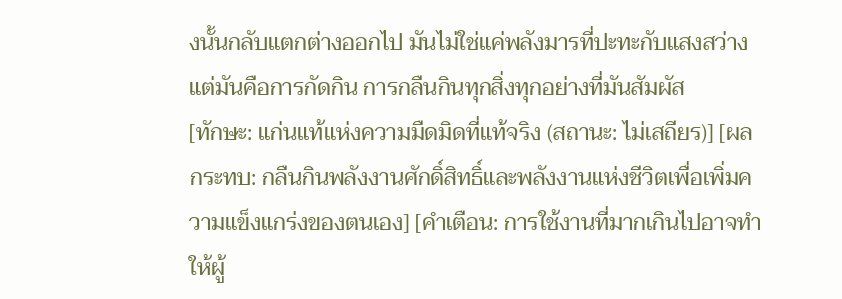งนั้นกลับแตกต่างออกไป มันไม่ใช่แค่พลังมารที่ปะทะกับแสงสว่าง แต่มันคือการกัดกิน การกลืนกินทุกสิ่งทุกอย่างที่มันสัมผัส
[ทักษะ: แก่นแท้แห่งความมืดมิดที่แท้จริง (สถานะ: ไม่เสถียร)] [ผลกระทบ: กลืนกินพลังงานศักดิ์สิทธิ์และพลังงานแห่งชีวิตเพื่อเพิ่มความแข็งแกร่งของตนเอง] [คำเตือน: การใช้งานที่มากเกินไปอาจทำให้ผู้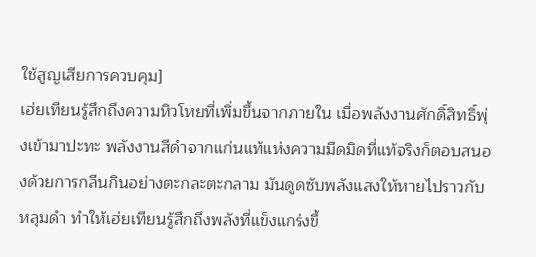ใช้สูญเสียการควบคุม]
เฮ่ยเทียนรู้สึกถึงความหิวโหยที่เพิ่มขึ้นจากภายใน เมื่อพลังงานศักดิ์สิทธิ์พุ่งเข้ามาปะทะ พลังงานสีดำจากแก่นแท้แห่งความมืดมิดที่แท้จริงก็ตอบสนองด้วยการกลืนกินอย่างตะกละตะกลาม มันดูดซับพลังแสงให้หายไปราวกับหลุมดำ ทำให้เฮ่ยเทียนรู้สึกถึงพลังที่แข็งแกร่งขึ้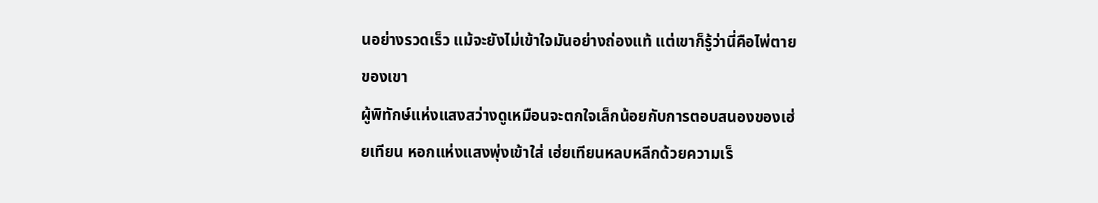นอย่างรวดเร็ว แม้จะยังไม่เข้าใจมันอย่างถ่องแท้ แต่เขาก็รู้ว่านี่คือไพ่ตายของเขา
ผู้พิทักษ์แห่งแสงสว่างดูเหมือนจะตกใจเล็กน้อยกับการตอบสนองของเฮ่ยเทียน หอกแห่งแสงพุ่งเข้าใส่ เฮ่ยเทียนหลบหลีกด้วยความเร็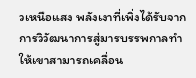วเหนือแสง พลังเงาที่เพิ่งได้รับจากการวิวัฒนาการสู่มารบรรพกาลทำให้เขาสามารถเคลื่อน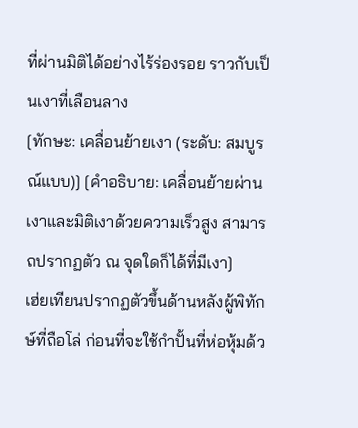ที่ผ่านมิติได้อย่างไร้ร่องรอย ราวกับเป็นเงาที่เลือนลาง
[ทักษะ: เคลื่อนย้ายเงา (ระดับ: สมบูรณ์แบบ)] [คำอธิบาย: เคลื่อนย้ายผ่านเงาและมิติเงาด้วยความเร็วสูง สามารถปรากฏตัว ณ จุดใดก็ได้ที่มีเงา]
เฮ่ยเทียนปรากฏตัวขึ้นด้านหลังผู้พิทักษ์ที่ถือโล่ ก่อนที่จะใช้กำปั้นที่ห่อหุ้มด้ว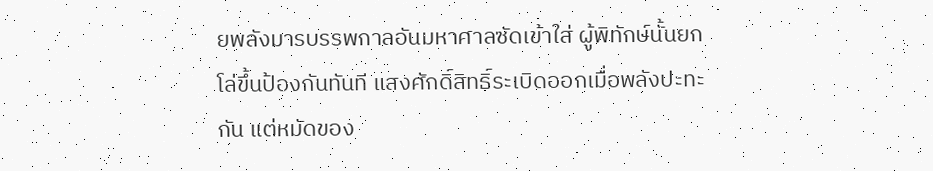ยพลังมารบรรพกาลอันมหาศาลซัดเข้าใส่ ผู้พิทักษ์นั้นยกโล่ขึ้นป้องกันทันที แสงศักดิ์สิทธิ์ระเบิดออกเมื่อพลังปะทะกัน แต่หมัดของ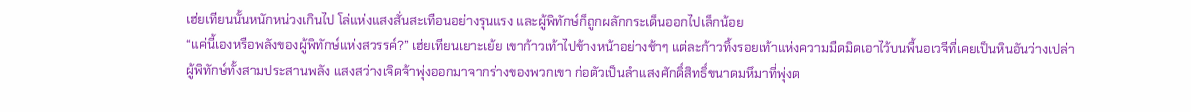เฮ่ยเทียนนั้นหนักหน่วงเกินไป โล่แห่งแสงสั่นสะเทือนอย่างรุนแรง และผู้พิทักษ์ก็ถูกผลักกระเด็นออกไปเล็กน้อย
“แค่นี้เองหรือพลังของผู้พิทักษ์แห่งสวรรค์?” เฮ่ยเทียนเยาะเย้ย เขาก้าวเท้าไปข้างหน้าอย่างช้าๆ แต่ละก้าวทิ้งรอยเท้าแห่งความมืดมิดเอาไว้บนพื้นอเวจีที่เคยเป็นหินอันว่างเปล่า
ผู้พิทักษ์ทั้งสามประสานพลัง แสงสว่างเจิดจ้าพุ่งออกมาจากร่างของพวกเขา ก่อตัวเป็นลำแสงศักดิ์สิทธิ์ขนาดมหึมาที่พุ่งต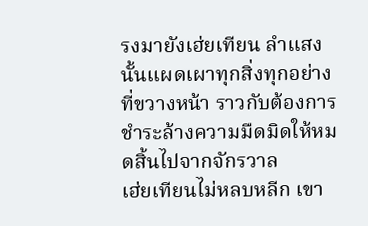รงมายังเฮ่ยเทียน ลำแสงนั้นแผดเผาทุกสิ่งทุกอย่างที่ขวางหน้า ราวกับต้องการชำระล้างความมืดมิดให้หมดสิ้นไปจากจักรวาล
เฮ่ยเทียนไม่หลบหลีก เขา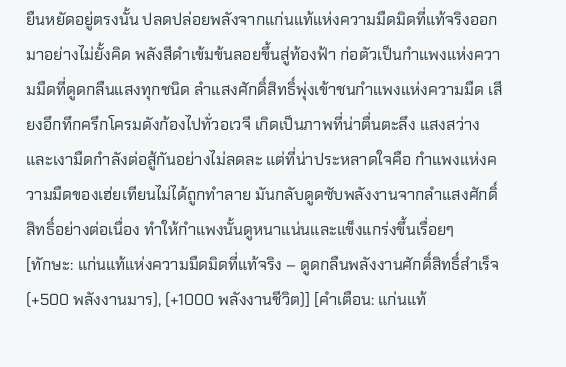ยืนหยัดอยู่ตรงนั้น ปลดปล่อยพลังจากแก่นแท้แห่งความมืดมิดที่แท้จริงออกมาอย่างไม่ยั้งคิด พลังสีดำเข้มข้นลอยขึ้นสู่ท้องฟ้า ก่อตัวเป็นกำแพงแห่งความมืดที่ดูดกลืนแสงทุกชนิด ลำแสงศักดิ์สิทธิ์พุ่งเข้าชนกำแพงแห่งความมืด เสียงอึกทึกครึกโครมดังก้องไปทั่วอเวจี เกิดเป็นภาพที่น่าตื่นตะลึง แสงสว่างและเงามืดกำลังต่อสู้กันอย่างไม่ลดละ แต่ที่น่าประหลาดใจคือ กำแพงแห่งความมืดของเฮ่ยเทียนไม่ได้ถูกทำลาย มันกลับดูดซับพลังงานจากลำแสงศักดิ์สิทธิ์อย่างต่อเนื่อง ทำให้กำแพงนั้นดูหนาแน่นและแข็งแกร่งขึ้นเรื่อยๆ
[ทักษะ: แก่นแท้แห่งความมืดมิดที่แท้จริง – ดูดกลืนพลังงานศักดิ์สิทธิ์สำเร็จ (+500 พลังงานมาร), (+1000 พลังงานชีวิต)] [คำเตือน: แก่นแท้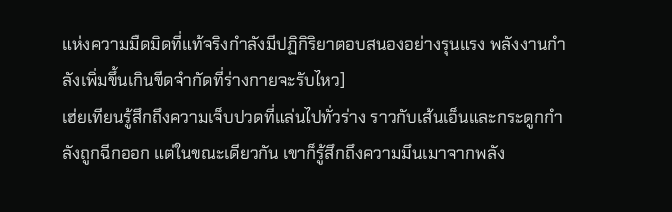แห่งความมืดมิดที่แท้จริงกำลังมีปฏิกิริยาตอบสนองอย่างรุนแรง พลังงานกำลังเพิ่มขึ้นเกินขีดจำกัดที่ร่างกายจะรับไหว]
เฮ่ยเทียนรู้สึกถึงความเจ็บปวดที่แล่นไปทั่วร่าง ราวกับเส้นเอ็นและกระดูกกำลังถูกฉีกออก แต่ในขณะเดียวกัน เขาก็รู้สึกถึงความมึนเมาจากพลัง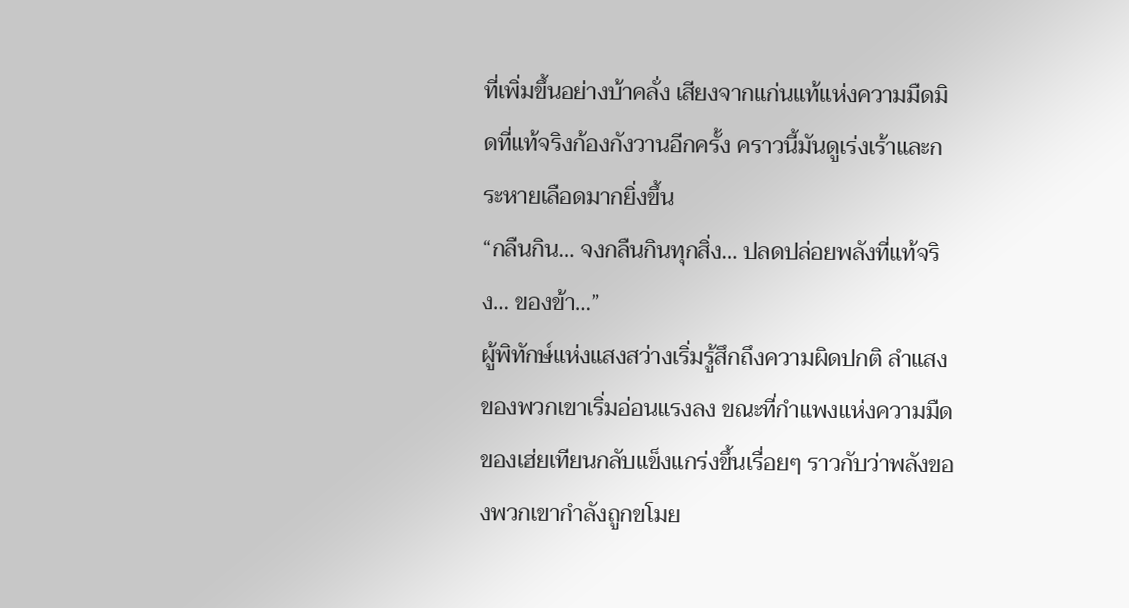ที่เพิ่มขึ้นอย่างบ้าคลั่ง เสียงจากแก่นแท้แห่งความมืดมิดที่แท้จริงก้องกังวานอีกครั้ง คราวนี้มันดูเร่งเร้าและกระหายเลือดมากยิ่งขึ้น
“กลืนกิน… จงกลืนกินทุกสิ่ง… ปลดปล่อยพลังที่แท้จริง… ของข้า…”
ผู้พิทักษ์แห่งแสงสว่างเริ่มรู้สึกถึงความผิดปกติ ลำแสงของพวกเขาเริ่มอ่อนแรงลง ขณะที่กำแพงแห่งความมืดของเฮ่ยเทียนกลับแข็งแกร่งขึ้นเรื่อยๆ ราวกับว่าพลังของพวกเขากำลังถูกขโมย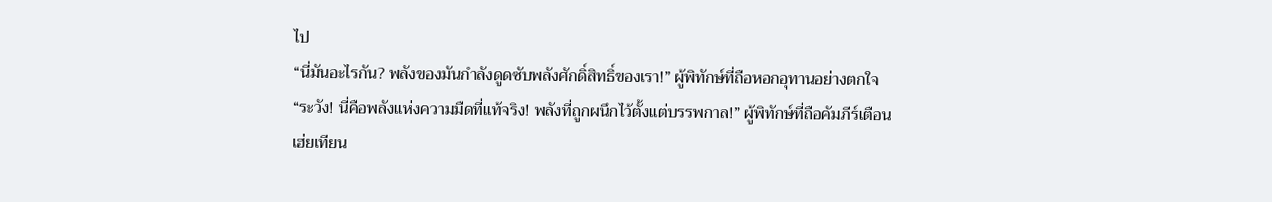ไป
“นี่มันอะไรกัน? พลังของมันกำลังดูดซับพลังศักดิ์สิทธิ์ของเรา!” ผู้พิทักษ์ที่ถือหอกอุทานอย่างตกใจ
“ระวัง! นี่คือพลังแห่งความมืดที่แท้จริง! พลังที่ถูกผนึกไว้ตั้งแต่บรรพกาล!” ผู้พิทักษ์ที่ถือคัมภีร์เตือน
เฮ่ยเทียน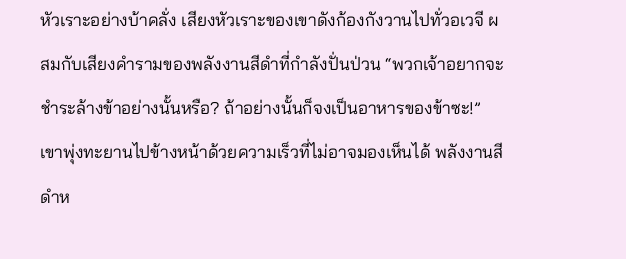หัวเราะอย่างบ้าคลั่ง เสียงหัวเราะของเขาดังก้องกังวานไปทั่วอเวจี ผสมกับเสียงคำรามของพลังงานสีดำที่กำลังปั่นป่วน “พวกเจ้าอยากจะชำระล้างข้าอย่างนั้นหรือ? ถ้าอย่างนั้นก็จงเป็นอาหารของข้าซะ!”
เขาพุ่งทะยานไปข้างหน้าด้วยความเร็วที่ไม่อาจมองเห็นได้ พลังงานสีดำห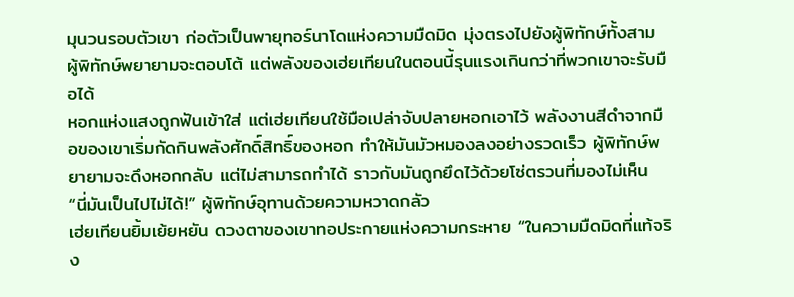มุนวนรอบตัวเขา ก่อตัวเป็นพายุทอร์นาโดแห่งความมืดมิด มุ่งตรงไปยังผู้พิทักษ์ทั้งสาม ผู้พิทักษ์พยายามจะตอบโต้ แต่พลังของเฮ่ยเทียนในตอนนี้รุนแรงเกินกว่าที่พวกเขาจะรับมือได้
หอกแห่งแสงถูกฟันเข้าใส่ แต่เฮ่ยเทียนใช้มือเปล่าจับปลายหอกเอาไว้ พลังงานสีดำจากมือของเขาเริ่มกัดกินพลังศักดิ์สิทธิ์ของหอก ทำให้มันมัวหมองลงอย่างรวดเร็ว ผู้พิทักษ์พยายามจะดึงหอกกลับ แต่ไม่สามารถทำได้ ราวกับมันถูกยึดไว้ด้วยโซ่ตรวนที่มองไม่เห็น
“นี่มันเป็นไปไม่ได้!” ผู้พิทักษ์อุทานด้วยความหวาดกลัว
เฮ่ยเทียนยิ้มเย้ยหยัน ดวงตาของเขาทอประกายแห่งความกระหาย “ในความมืดมิดที่แท้จริง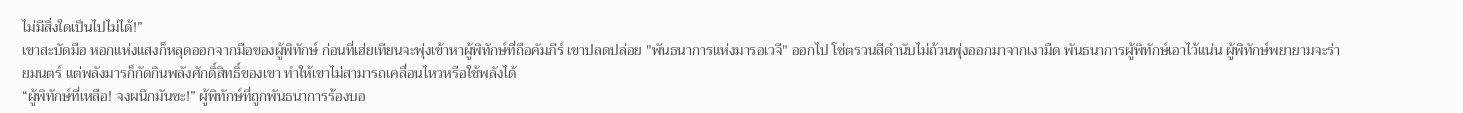ไม่มีสิ่งใดเป็นไปไม่ได้!”
เขาสะบัดมือ หอกแห่งแสงก็หลุดออกจากมือของผู้พิทักษ์ ก่อนที่เฮ่ยเทียนจะพุ่งเข้าหาผู้พิทักษ์ที่ถือคัมภีร์ เขาปลดปล่อย "พันธนาการแห่งมารอเวจี" ออกไป โซ่ตรวนสีดำนับไม่ถ้วนพุ่งออกมาจากเงามืด พันธนาการผู้พิทักษ์เอาไว้แน่น ผู้พิทักษ์พยายามจะร่ายมนตร์ แต่พลังมารก็กัดกินพลังศักดิ์สิทธิ์ของเขา ทำให้เขาไม่สามารถเคลื่อนไหวหรือใช้พลังได้
“ผู้พิทักษ์ที่เหลือ! จงผนึกมันซะ!” ผู้พิทักษ์ที่ถูกพันธนาการร้องบอ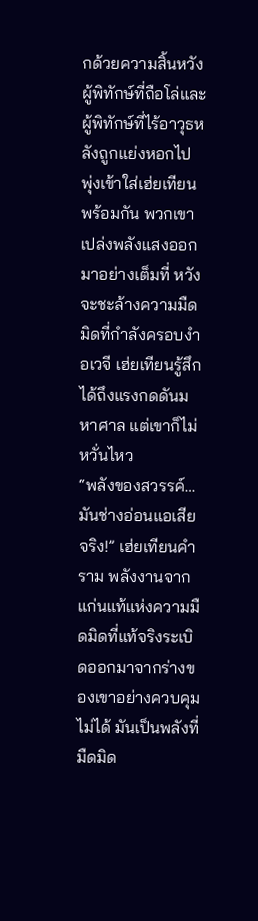กด้วยความสิ้นหวัง
ผู้พิทักษ์ที่ถือโล่และผู้พิทักษ์ที่ไร้อาวุธหลังถูกแย่งหอกไป พุ่งเข้าใส่เฮ่ยเทียนพร้อมกัน พวกเขาเปล่งพลังแสงออกมาอย่างเต็มที่ หวังจะชะล้างความมืดมิดที่กำลังครอบงำอเวจี เฮ่ยเทียนรู้สึกได้ถึงแรงกดดันมหาศาล แต่เขาก็ไม่หวั่นไหว
“พลังของสวรรค์… มันช่างอ่อนแอเสียจริง!” เฮ่ยเทียนคำราม พลังงานจากแก่นแท้แห่งความมืดมิดที่แท้จริงระเบิดออกมาจากร่างของเขาอย่างควบคุมไม่ได้ มันเป็นพลังที่มืดมิด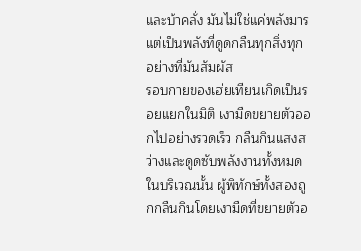และบ้าคลั่ง มันไม่ใช่แค่พลังมาร แต่เป็นพลังที่ดูดกลืนทุกสิ่งทุกอย่างที่มันสัมผัส
รอบกายของเฮ่ยเทียนเกิดเป็นรอยแยกในมิติ เงามืดขยายตัวออกไปอย่างรวดเร็ว กลืนกินแสงสว่างและดูดซับพลังงานทั้งหมดในบริเวณนั้น ผู้พิทักษ์ทั้งสองถูกกลืนกินโดยเงามืดที่ขยายตัวอ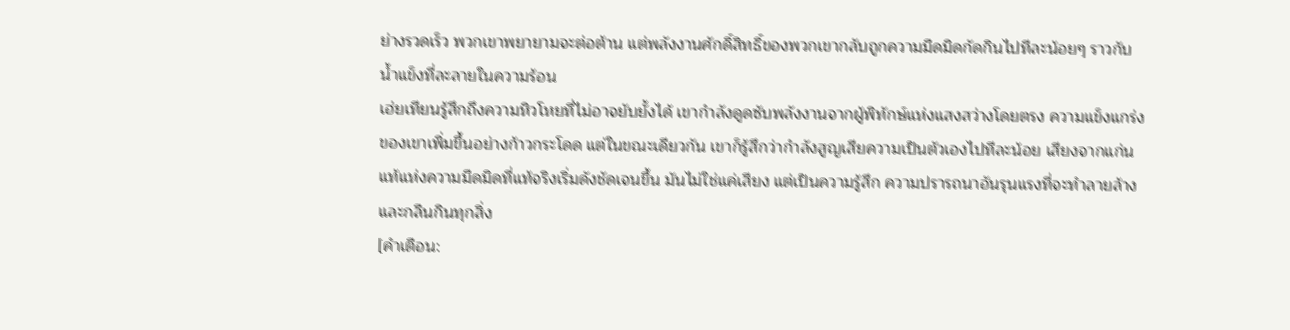ย่างรวดเร็ว พวกเขาพยายามจะต่อต้าน แต่พลังงานศักดิ์สิทธิ์ของพวกเขากลับถูกความมืดมิดกัดกินไปทีละน้อยๆ ราวกับน้ำแข็งที่ละลายในความร้อน
เฮ่ยเทียนรู้สึกถึงความหิวโหยที่ไม่อาจยับยั้งได้ เขากำลังดูดซับพลังงานจากผู้พิทักษ์แห่งแสงสว่างโดยตรง ความแข็งแกร่งของเขาเพิ่มขึ้นอย่างก้าวกระโดด แต่ในขณะเดียวกัน เขาก็รู้สึกว่ากำลังสูญเสียความเป็นตัวเองไปทีละน้อย เสียงจากแก่นแท้แห่งความมืดมิดที่แท้จริงเริ่มดังชัดเจนขึ้น มันไม่ใช่แค่เสียง แต่เป็นความรู้สึก ความปรารถนาอันรุนแรงที่จะทำลายล้างและกลืนกินทุกสิ่ง
[คำเตือน: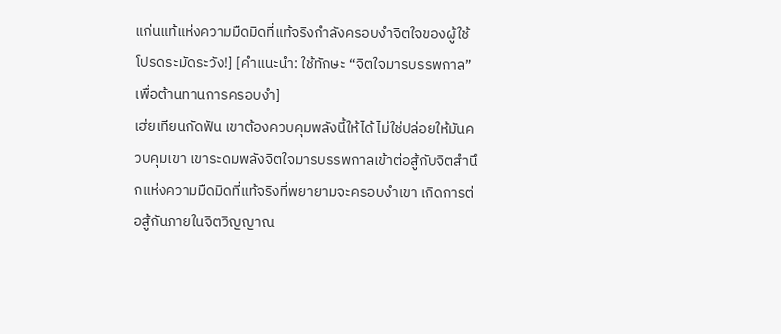แก่นแท้แห่งความมืดมิดที่แท้จริงกำลังครอบงำจิตใจของผู้ใช้ โปรดระมัดระวัง!] [คำแนะนำ: ใช้ทักษะ “จิตใจมารบรรพกาล” เพื่อต้านทานการครอบงำ]
เฮ่ยเทียนกัดฟัน เขาต้องควบคุมพลังนี้ให้ได้ ไม่ใช่ปล่อยให้มันควบคุมเขา เขาระดมพลังจิตใจมารบรรพกาลเข้าต่อสู้กับจิตสำนึกแห่งความมืดมิดที่แท้จริงที่พยายามจะครอบงำเขา เกิดการต่อสู้กันภายในจิตวิญญาณ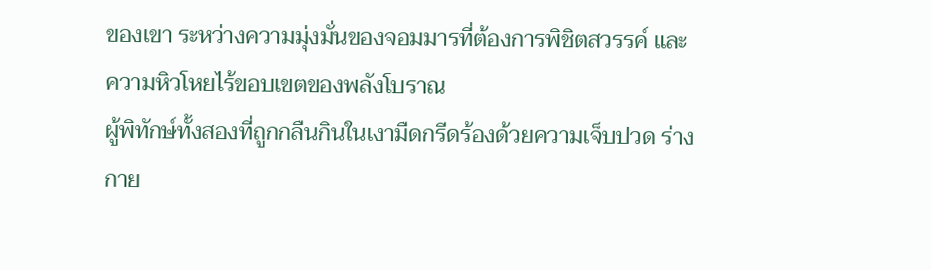ของเขา ระหว่างความมุ่งมั่นของจอมมารที่ต้องการพิชิตสวรรค์ และความหิวโหยไร้ขอบเขตของพลังโบราณ
ผู้พิทักษ์ทั้งสองที่ถูกกลืนกินในเงามืดกรีดร้องด้วยความเจ็บปวด ร่างกาย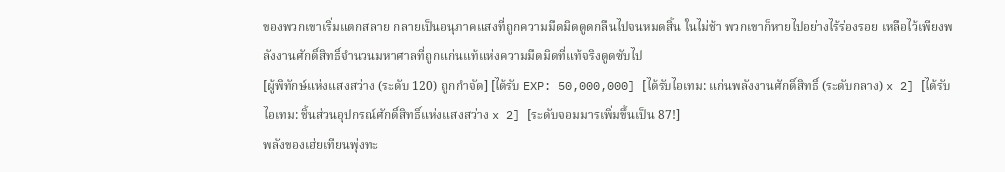ของพวกเขาเริ่มแตกสลาย กลายเป็นอนุภาคแสงที่ถูกความมืดมิดดูดกลืนไปจนหมดสิ้น ในไม่ช้า พวกเขาก็หายไปอย่างไร้ร่องรอย เหลือไว้เพียงพลังงานศักดิ์สิทธิ์จำนวนมหาศาลที่ถูกแก่นแท้แห่งความมืดมิดที่แท้จริงดูดซับไป
[ผู้พิทักษ์แห่งแสงสว่าง (ระดับ 120) ถูกกำจัด] [ได้รับ EXP: 50,000,000] [ได้รับไอเทม: แก่นพลังงานศักดิ์สิทธิ์ (ระดับกลาง) x 2] [ได้รับไอเทม: ชิ้นส่วนอุปกรณ์ศักดิ์สิทธิ์แห่งแสงสว่าง x 2] [ระดับจอมมารเพิ่มขึ้นเป็น 87!]
พลังของเฮ่ยเทียนพุ่งทะ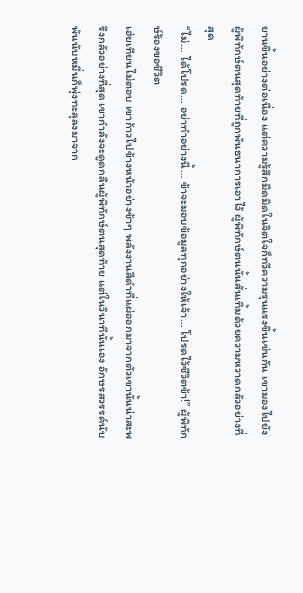ยานขึ้นอย่างต่อเนื่อง แต่ความรู้สึกมืดมิดในจิตใจก็ทวีความรุนแรงขึ้นเช่นกัน เขามองไปยังผู้พิทักษ์ตนสุดท้ายที่ถูกพันธนาการเอาไว้ ผู้พิทักษ์ตนนั้นสั่นเทิ้มด้วยความหวาดกลัวอย่างที่สุด
“ไม่… ได้โปรด… อย่าทำอย่างนี้… ข้าจะมอบข้อมูลทุกอย่างให้เจ้า… โปรดไว้ชีวิตข้า!” ผู้พิทักษ์ร้องขอชีวิต
เฮ่ยเทียนไม่ตอบ เขาก้าวไปข้างหน้าอย่างช้าๆ พลังงานสีดำที่แผ่ออกมาจากตัวเขานั้นน่าสะพรึงกลัวอย่างที่สุด เขากำลังจะดูดกลืนผู้พิทักษ์ตนสุดท้าย แต่ในวินาทีนั้นเอง อักษรสวรรค์นับพันนับหมื่นก็พุ่งทะลุลงมาจาก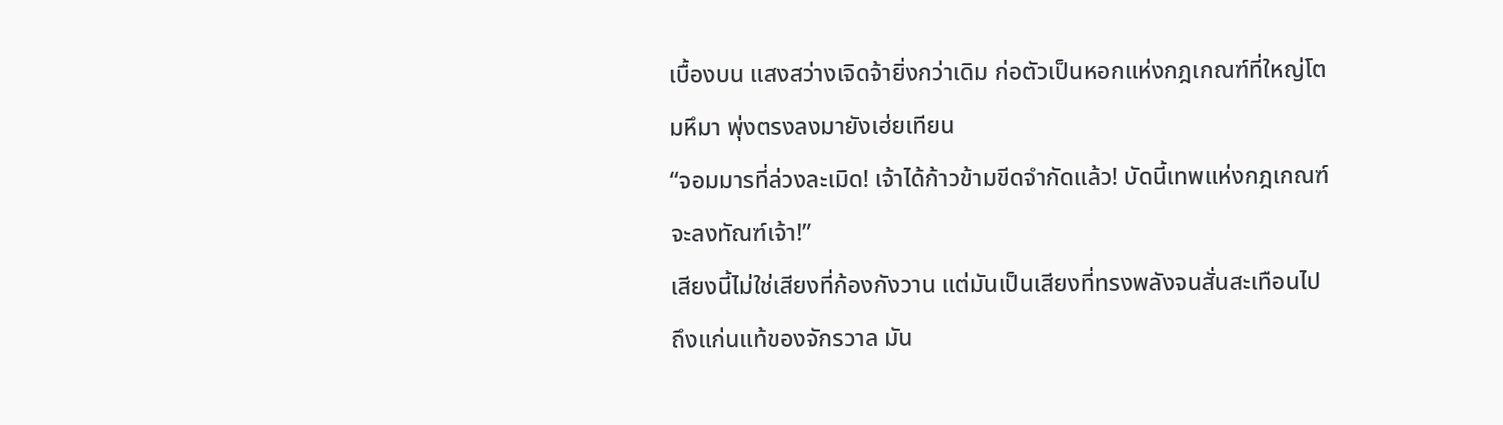เบื้องบน แสงสว่างเจิดจ้ายิ่งกว่าเดิม ก่อตัวเป็นหอกแห่งกฎเกณฑ์ที่ใหญ่โตมหึมา พุ่งตรงลงมายังเฮ่ยเทียน
“จอมมารที่ล่วงละเมิด! เจ้าได้ก้าวข้ามขีดจำกัดแล้ว! บัดนี้เทพแห่งกฎเกณฑ์จะลงทัณฑ์เจ้า!”
เสียงนี้ไม่ใช่เสียงที่ก้องกังวาน แต่มันเป็นเสียงที่ทรงพลังจนสั่นสะเทือนไปถึงแก่นแท้ของจักรวาล มัน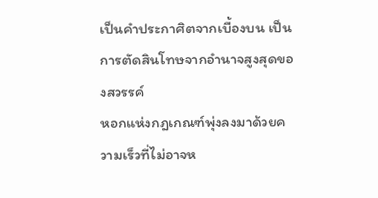เป็นคำประกาศิตจากเบื้องบน เป็นการตัดสินโทษจากอำนาจสูงสุดของสวรรค์
หอกแห่งกฎเกณฑ์พุ่งลงมาด้วยความเร็วที่ไม่อาจห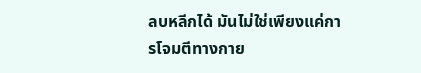ลบหลีกได้ มันไม่ใช่เพียงแค่การโจมตีทางกาย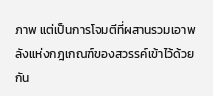ภาพ แต่เป็นการโจมตีที่ผสานรวมเอาพลังแห่งกฎเกณฑ์ของสวรรค์เข้าไว้ด้วยกัน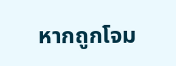หากถูกโจม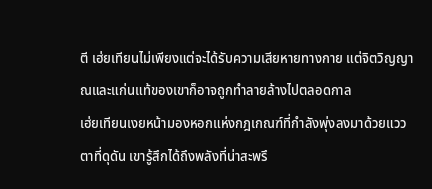ตี เฮ่ยเทียนไม่เพียงแต่จะได้รับความเสียหายทางกาย แต่จิตวิญญาณและแก่นแท้ของเขาก็อาจถูกทำลายล้างไปตลอดกาล
เฮ่ยเทียนเงยหน้ามองหอกแห่งกฎเกณฑ์ที่กำลังพุ่งลงมาด้วยแววตาที่ดุดัน เขารู้สึกได้ถึงพลังที่น่าสะพรึ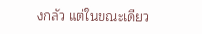งกลัว แต่ในขณะเดียว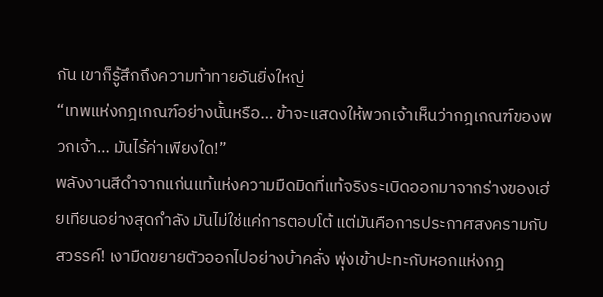กัน เขาก็รู้สึกถึงความท้าทายอันยิ่งใหญ่
“เทพแห่งกฎเกณฑ์อย่างนั้นหรือ… ข้าจะแสดงให้พวกเจ้าเห็นว่ากฎเกณฑ์ของพวกเจ้า… มันไร้ค่าเพียงใด!”
พลังงานสีดำจากแก่นแท้แห่งความมืดมิดที่แท้จริงระเบิดออกมาจากร่างของเฮ่ยเทียนอย่างสุดกำลัง มันไม่ใช่แค่การตอบโต้ แต่มันคือการประกาศสงครามกับสวรรค์! เงามืดขยายตัวออกไปอย่างบ้าคลั่ง พุ่งเข้าปะทะกับหอกแห่งกฎ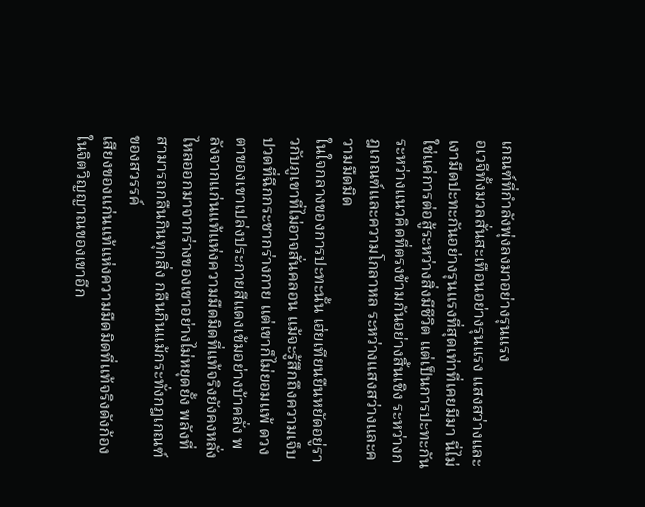เกณฑ์ที่กำลังพุ่งลงมาอย่างรุนแรง
อเวจีทั้งมวลสั่นสะเทือนอย่างรุนแรง แสงสว่างและเงามืดปะทะกันอย่างรุนแรงที่สุดเท่าที่เคยมีมา นี่ไม่ใช่แค่การต่อสู้ระหว่างสิ่งมีชีวิต แต่เป็นการปะทะกันระหว่างแนวคิดที่ตรงข้ามกันอย่างสิ้นเชิง ระหว่างกฎเกณฑ์และความโกลาหล ระหว่างแสงสว่างและความมืดมิด
ในใจกลางของการปะทะนั้น เฮ่ยเทียนยืนหยัดอยู่ราวกับภูเขาที่ไม่อาจสั่นคลอน แม้จะรู้สึกถึงความเจ็บปวดที่ฉีกกระชากร่างกาย แต่เขาก็ไม่ยอมแพ้ ดวงตาของเขาเปล่งประกายสีแดงเข้มอย่างบ้าคลั่ง พลังจากแก่นแท้แห่งความมืดมิดที่แท้จริงยังคงหลั่งไหลออกมาจากร่างของเขาอย่างไม่หยุดยั้ง พลังที่สามารถกลืนกินทุกสิ่ง กลืนกินแม้กระทั่งกฎเกณฑ์ของสวรรค์
เสียงของแก่นแท้แห่งความมืดมิดที่แท้จริงดังก้องในจิตวิญญาณของเขาอีก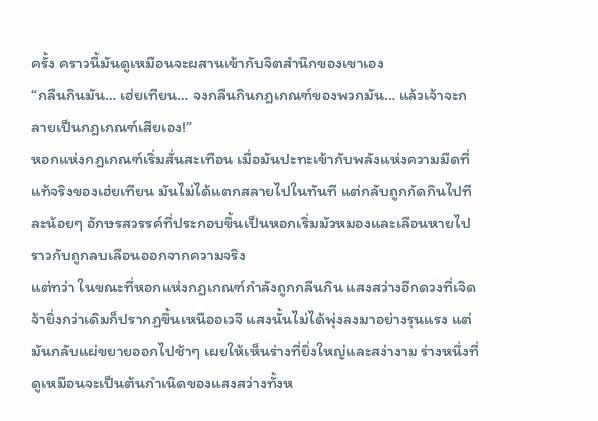ครั้ง คราวนี้มันดูเหมือนจะผสานเข้ากับจิตสำนึกของเขาเอง
“กลืนกินมัน… เฮ่ยเทียน… จงกลืนกินกฎเกณฑ์ของพวกมัน… แล้วเจ้าจะกลายเป็นกฎเกณฑ์เสียเอง!”
หอกแห่งกฎเกณฑ์เริ่มสั่นสะเทือน เมื่อมันปะทะเข้ากับพลังแห่งความมืดที่แท้จริงของเฮ่ยเทียน มันไม่ได้แตกสลายไปในทันที แต่กลับถูกกัดกินไปทีละน้อยๆ อักษรสวรรค์ที่ประกอบขึ้นเป็นหอกเริ่มมัวหมองและเลือนหายไป ราวกับถูกลบเลือนออกจากความจริง
แต่ทว่า ในขณะที่หอกแห่งกฎเกณฑ์กำลังถูกกลืนกิน แสงสว่างอีกดวงที่เจิดจ้ายิ่งกว่าเดิมก็ปรากฏขึ้นเหนืออเวจี แสงนั้นไม่ได้พุ่งลงมาอย่างรุนแรง แต่มันกลับแผ่ขยายออกไปช้าๆ เผยให้เห็นร่างที่ยิ่งใหญ่และสง่างาม ร่างหนึ่งที่ดูเหมือนจะเป็นต้นกำเนิดของแสงสว่างทั้งห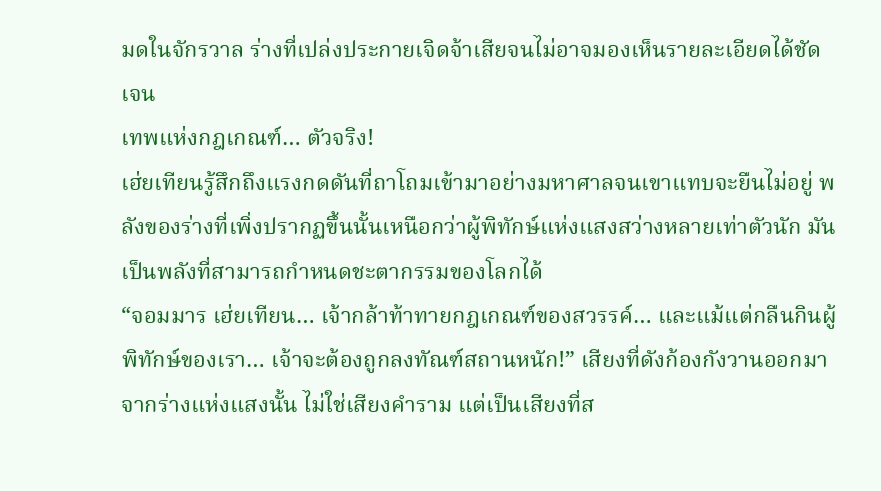มดในจักรวาล ร่างที่เปล่งประกายเจิดจ้าเสียจนไม่อาจมองเห็นรายละเอียดได้ชัดเจน
เทพแห่งกฎเกณฑ์… ตัวจริง!
เฮ่ยเทียนรู้สึกถึงแรงกดดันที่ถาโถมเข้ามาอย่างมหาศาลจนเขาแทบจะยืนไม่อยู่ พลังของร่างที่เพิ่งปรากฏขึ้นนั้นเหนือกว่าผู้พิทักษ์แห่งแสงสว่างหลายเท่าตัวนัก มันเป็นพลังที่สามารถกำหนดชะตากรรมของโลกได้
“จอมมาร เฮ่ยเทียน… เจ้ากล้าท้าทายกฎเกณฑ์ของสวรรค์… และแม้แต่กลืนกินผู้พิทักษ์ของเรา… เจ้าจะต้องถูกลงทัณฑ์สถานหนัก!” เสียงที่ดังก้องกังวานออกมาจากร่างแห่งแสงนั้น ไม่ใช่เสียงคำราม แต่เป็นเสียงที่ส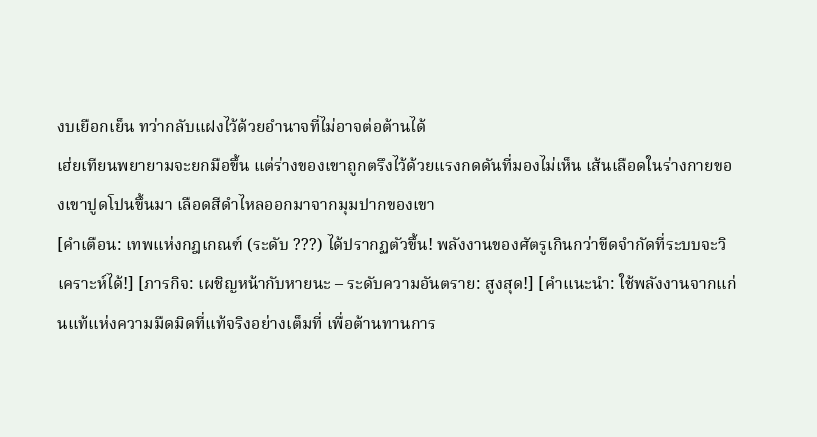งบเยือกเย็น ทว่ากลับแฝงไว้ด้วยอำนาจที่ไม่อาจต่อต้านได้
เฮ่ยเทียนพยายามจะยกมือขึ้น แต่ร่างของเขาถูกตรึงไว้ด้วยแรงกดดันที่มองไม่เห็น เส้นเลือดในร่างกายของเขาปูดโปนขึ้นมา เลือดสีดำไหลออกมาจากมุมปากของเขา
[คำเตือน: เทพแห่งกฎเกณฑ์ (ระดับ ???) ได้ปรากฏตัวขึ้น! พลังงานของศัตรูเกินกว่าขีดจำกัดที่ระบบจะวิเคราะห์ได้!] [ภารกิจ: เผชิญหน้ากับหายนะ – ระดับความอันตราย: สูงสุด!] [คำแนะนำ: ใช้พลังงานจากแก่นแท้แห่งความมืดมิดที่แท้จริงอย่างเต็มที่ เพื่อต้านทานการ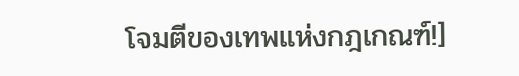โจมตีของเทพแห่งกฎเกณฑ์!]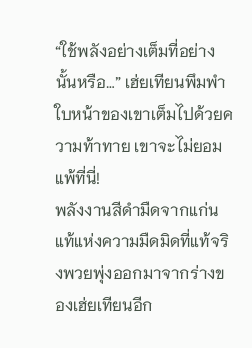“ใช้พลังอย่างเต็มที่อย่างนั้นหรือ…” เฮ่ยเทียนพึมพำ ใบหน้าของเขาเต็มไปด้วยความท้าทาย เขาจะไม่ยอมแพ้ที่นี่!
พลังงานสีดำมืดจากแก่นแท้แห่งความมืดมิดที่แท้จริงพวยพุ่งออกมาจากร่างของเฮ่ยเทียนอีก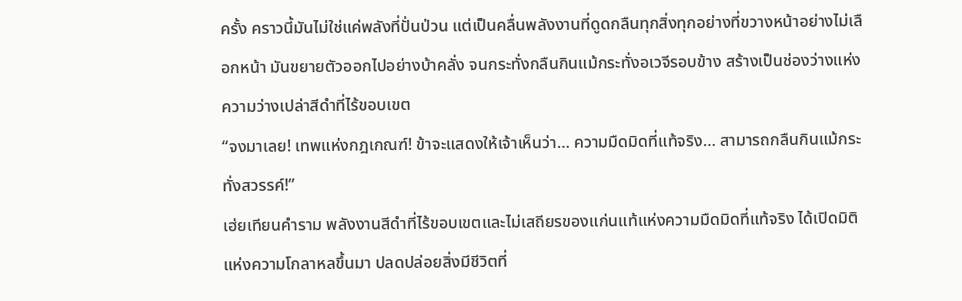ครั้ง คราวนี้มันไม่ใช่แค่พลังที่ปั่นป่วน แต่เป็นคลื่นพลังงานที่ดูดกลืนทุกสิ่งทุกอย่างที่ขวางหน้าอย่างไม่เลือกหน้า มันขยายตัวออกไปอย่างบ้าคลั่ง จนกระทั่งกลืนกินแม้กระทั่งอเวจีรอบข้าง สร้างเป็นช่องว่างแห่งความว่างเปล่าสีดำที่ไร้ขอบเขต
“จงมาเลย! เทพแห่งกฎเกณฑ์! ข้าจะแสดงให้เจ้าเห็นว่า… ความมืดมิดที่แท้จริง… สามารถกลืนกินแม้กระทั่งสวรรค์!”
เฮ่ยเทียนคำราม พลังงานสีดำที่ไร้ขอบเขตและไม่เสถียรของแก่นแท้แห่งความมืดมิดที่แท้จริง ได้เปิดมิติแห่งความโกลาหลขึ้นมา ปลดปล่อยสิ่งมีชีวิตที่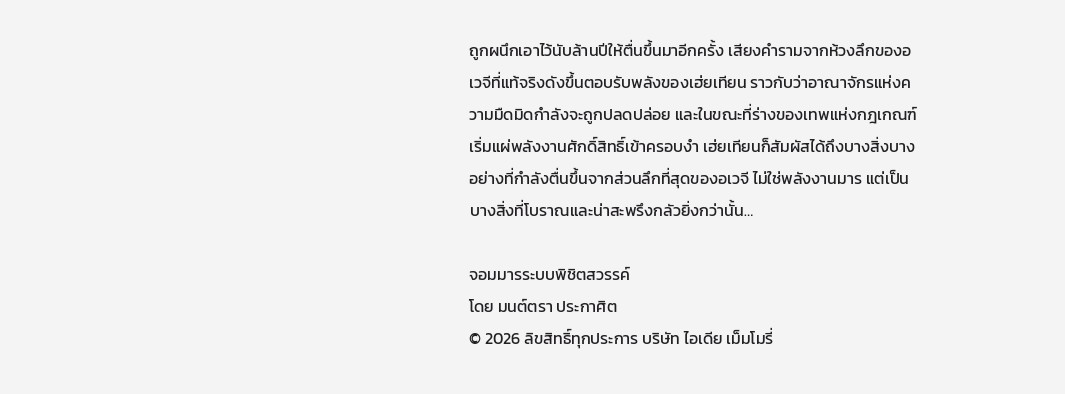ถูกผนึกเอาไว้นับล้านปีให้ตื่นขึ้นมาอีกครั้ง เสียงคำรามจากห้วงลึกของอเวจีที่แท้จริงดังขึ้นตอบรับพลังของเฮ่ยเทียน ราวกับว่าอาณาจักรแห่งความมืดมิดกำลังจะถูกปลดปล่อย และในขณะที่ร่างของเทพแห่งกฎเกณฑ์เริ่มแผ่พลังงานศักดิ์สิทธิ์เข้าครอบงำ เฮ่ยเทียนก็สัมผัสได้ถึงบางสิ่งบางอย่างที่กำลังตื่นขึ้นจากส่วนลึกที่สุดของอเวจี ไม่ใช่พลังงานมาร แต่เป็นบางสิ่งที่โบราณและน่าสะพรึงกลัวยิ่งกว่านั้น…

จอมมารระบบพิชิตสวรรค์
โดย มนต์ตรา ประกาศิต
© 2026 ลิขสิทธิ์ทุกประการ บริษัท ไอเดีย เม็มโมรี่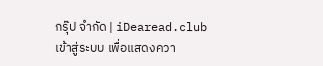กรุ๊ป จำกัด | iDearead.club
เข้าสู่ระบบ เพื่อแสดงควา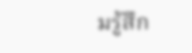มรู้สึก